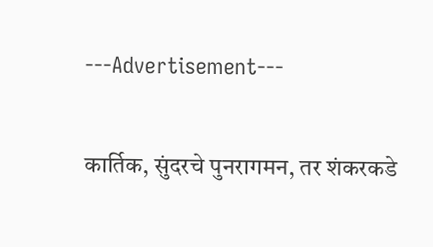---Advertisement---

कार्तिक, सुंदरचे पुनरागमन, तर शंकरकडे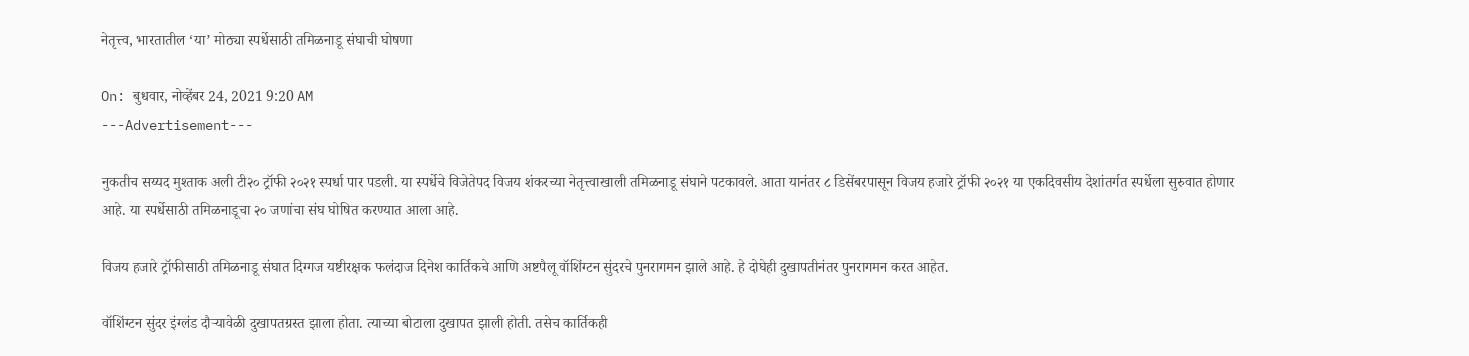नेतृत्त्व, भारतातील ‘या’ मोठ्या स्पर्धेसाठी तमिळनाडू संघाची घोषणा

On: बुधवार, नोव्हेंबर 24, 2021 9:20 AM
---Advertisement---

नुकतीच सय्यद मुश्ताक अली टी२० ट्रॉफी २०२१ स्पर्धा पार पडली. या स्पर्धेचे विजेतेपद विजय शंकरच्या नेतृत्त्वाखाली तमिळनाडू संघाने पटकावले. आता यानंतर ८ डिसेंबरपासून विजय हजारे ट्रॉफी २०२१ या एकदिवसीय देशांतर्गत स्पर्धेला सुरुवात होणार आहे. या स्पर्धेसाठी तमिळनाडूचा २० जणांचा संघ घोषित करण्यात आला आहे.

विजय हजारे ट्रॉफीसाठी तमिळनाडू संघात दिग्गज यष्टीरक्षक फलंदाज दिनेश कार्तिकचे आणि अष्टपैलू वॉशिंग्टन सुंदरचे पुनरागमन झाले आहे. हे दोघेही दुखापतीनंतर पुनरागमन करत आहेत.

वॉशिंग्टन सुंदर इंग्लंड दौऱ्यावेळी दुखापतग्रस्त झाला होता. त्याच्या बोटाला दुखापत झाली होती. तसेच कार्तिकही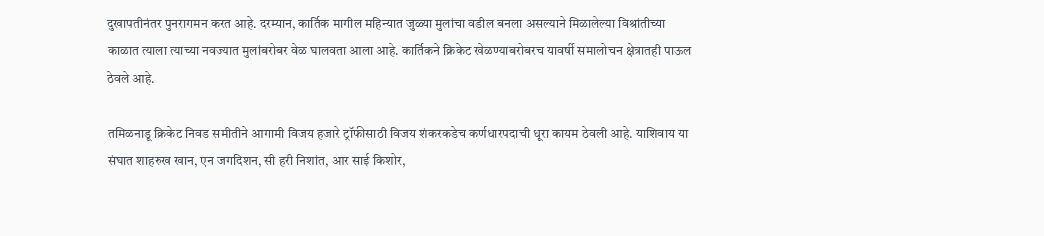दुखापतीनंतर पुनरागमन करत आहे. दरम्यान, कार्तिक मागील महिन्यात जुळ्या मुलांचा वडील बनला असल्याने मिळालेल्या विश्रांतीच्या काळात त्याला त्याच्या नवज्यात मुलांबरोबर वेळ घालवता आला आहे. कार्तिकने क्रिकेट खेळण्याबरोबरच यावर्षी समालोचन क्षेत्रातही पाऊल ठेवले आहे.

तमिळनाडू क्रिकेट निवड समीतीने आगामी विजय हजारे ट्रॉफीसाठी विजय शंकरकडेच कर्णधारपदाची धूरा कायम ठेवली आहे. याशिवाय या संघात शाहरुख खान, एन जगदिशन, सी हरी निशांत, आर साई किशोर,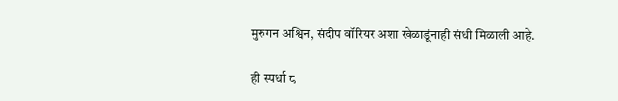मुरुगन अश्विन, संदीप वॉरियर अशा खेळाडूंनाही संधी मिळाली आहे.

ही स्पर्धा ८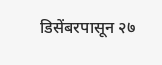डिसेंबरपासून २७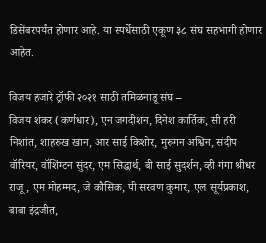डिसेंबरपर्यंत होणार आहे. या स्पर्धेसाठी एकूण ३८ संघ सहभागी होणार आहेत.

विजय हजारे ट्रॉफी २०२१ साठी तमिळनाडू संघ –
विजय शंकर (कर्णधार), एन जगदीशन, दिनेश कार्तिक, सी हरी निशांत, शाहरुख खान, आर साई किशोर, मुरुगन अश्विन, संदीप वॉरियर, वॉशिंग्टन सुंदर, एम सिद्धार्थ, बी साई सुदर्शन, व्ही गंगा श्रीधर राजू, एम मोहम्मद, जे कौसिक, पी सरवण कुमार, एल सूर्यप्रकाश, बाबा इंद्रजीत,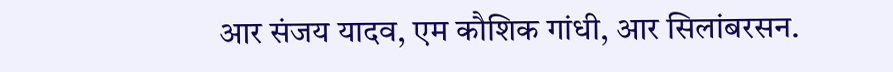आर संजय यादव, एम कौशिक गांधी, आर सिलांबरसन.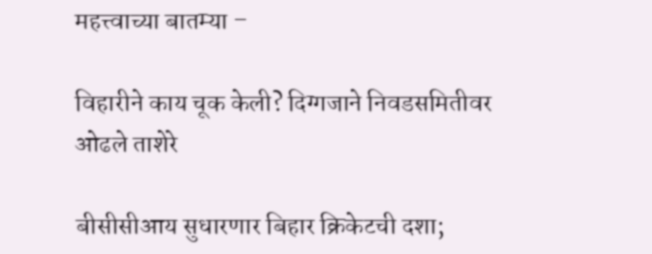महत्त्वाच्या बातम्या –

विहारीने काय चूक केली? दिग्गजाने निवडसमितीवर ओढले ताशेरे

बीसीसीआय सुधारणार बिहार क्रिकेटची दशा;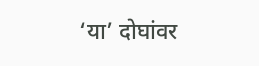‘या’ दोघांवर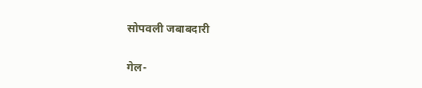सोपवली जबाबदारी

गेल-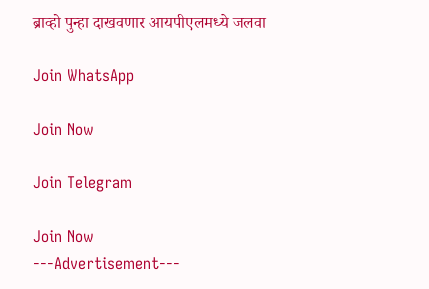ब्राव्हो पुन्हा दाखवणार आयपीएलमध्ये जलवा

Join WhatsApp

Join Now

Join Telegram

Join Now
---Advertisement---